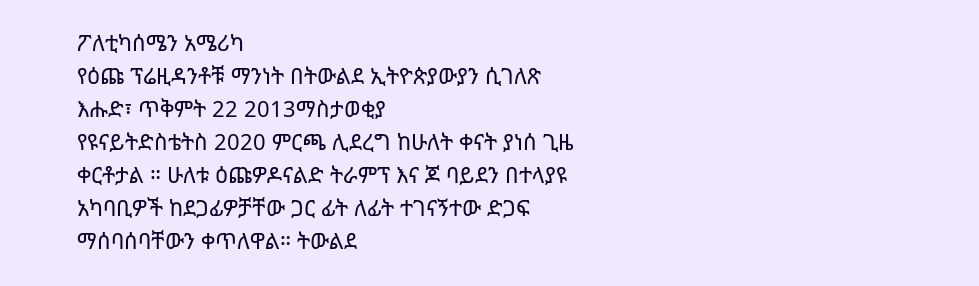ፖለቲካሰሜን አሜሪካ
የዕጩ ፕሬዚዳንቶቹ ማንነት በትውልደ ኢትዮጵያውያን ሲገለጽ
እሑድ፣ ጥቅምት 22 2013ማስታወቂያ
የዩናይትድስቴትስ 2020 ምርጫ ሊደረግ ከሁለት ቀናት ያነሰ ጊዜ ቀርቶታል ። ሁለቱ ዕጩዎዶናልድ ትራምፕ እና ጆ ባይደን በተላያዩ አካባቢዎች ከደጋፊዎቻቸው ጋር ፊት ለፊት ተገናኝተው ድጋፍ ማሰባሰባቸውን ቀጥለዋል። ትውልደ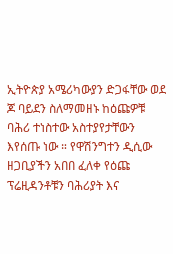ኢትዮጵያ አሜሪካውያን ድጋፋቸው ወደ ጆ ባይደን ስለማመዘኑ ከዕጩዎቹ ባሕሪ ተነስተው አስተያየታቸውን እየሰጡ ነው ። የዋሽንግተን ዲሲው ዘጋቢያችን አበበ ፈለቀ የዕጩ ፕሬዚዳንቶቹን ባሕሪያት እና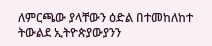ለምርጫው ያላቸውን ዕድል በተመከለከተ ትውልደ ኢትዮጵያውያንን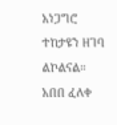አነጋግሮ ተከታዩን ዘገባ ልኮልናል።
አበበ ፈለቀ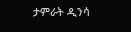ታምራት ዲንሳ